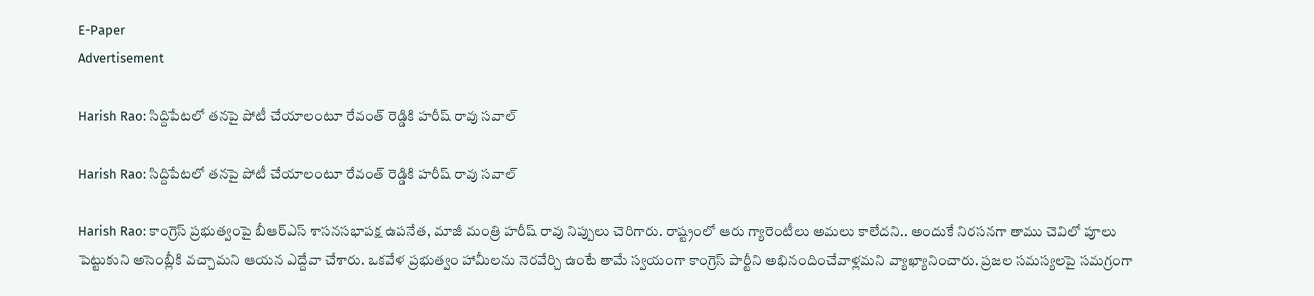E-Paper
Advertisement

Harish Rao: సిద్దిపేటలో త‌న‌పై పోటీ చేయాలంటూ రేవంత్ రెడ్డికి హ‌రీష్ రావు సవాల్

Harish Rao: సిద్దిపేటలో త‌న‌పై పోటీ చేయాలంటూ రేవంత్ రెడ్డికి హ‌రీష్ రావు సవాల్

Harish Rao: కాంగ్రెస్ ప్రభుత్వంపై బీఆర్ఎస్ శాసనసభాపక్ష ఉపనేత, మాజీ మంత్రి హరీష్ రావు నిప్పులు చెరిగారు. రాష్ట్రంలో ఆరు గ్యారెంటీలు అమలు కాలేదని.. అందుకే నిరసనగా తాము చెవిలో పూలు పెట్టుకుని అసెంబ్లీకి వచ్చామని ఆయన ఎద్దేవా చేశారు. ఒకవేళ ప్రభుత్వం హామీలను నెరవేర్చి ఉంటే తామే స్వయంగా కాంగ్రెస్ పార్టీని అభినందించేవాళ్లమని వ్యాఖ్యానించారు. ప్రజల సమస్యలపై సమగ్రంగా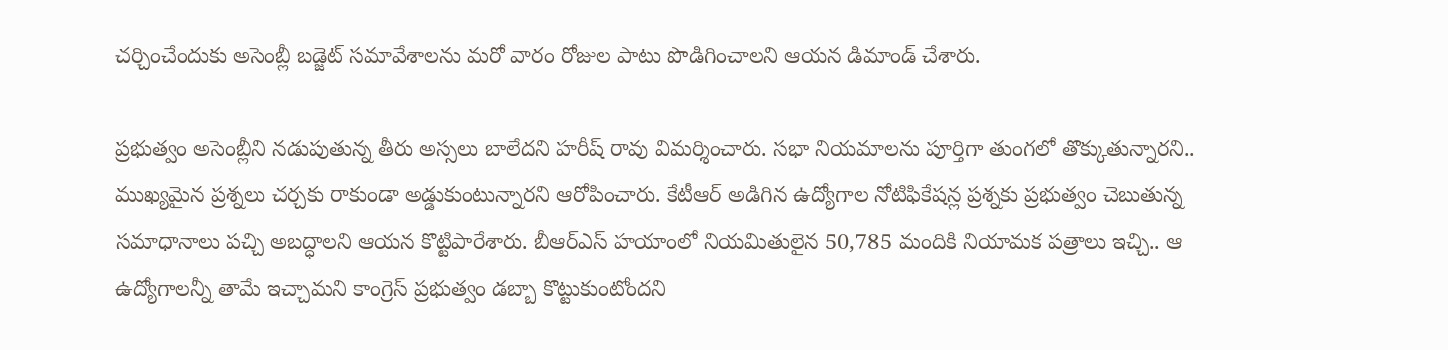చర్చించేందుకు అసెంబ్లీ బడ్జెట్ సమావేశాలను మరో వారం రోజుల పాటు పొడిగించాలని ఆయన డిమాండ్ చేశారు.

ప్రభుత్వం అసెంబ్లీని నడుపుతున్న తీరు అస్సలు బాలేదని హరీష్ రావు విమర్శించారు. సభా నియమాలను పూర్తిగా తుంగలో తొక్కుతున్నారని.. ముఖ్యమైన ప్రశ్నలు చర్చకు రాకుండా అడ్డుకుంటున్నారని ఆరోపించారు. కేటీఆర్ అడిగిన ఉద్యోగాల నోటిఫికేషన్ల ప్రశ్నకు ప్రభుత్వం చెబుతున్న సమాధానాలు పచ్చి అబద్ధాలని ఆయన కొట్టిపారేశారు. బీఆర్ఎస్ హయాంలో నియమితులైన 50,785 మందికి నియామక పత్రాలు ఇచ్చి.. ఆ ఉద్యోగాలన్నీ తామే ఇచ్చామని కాంగ్రెస్ ప్రభుత్వం డబ్బా కొట్టుకుంటోందని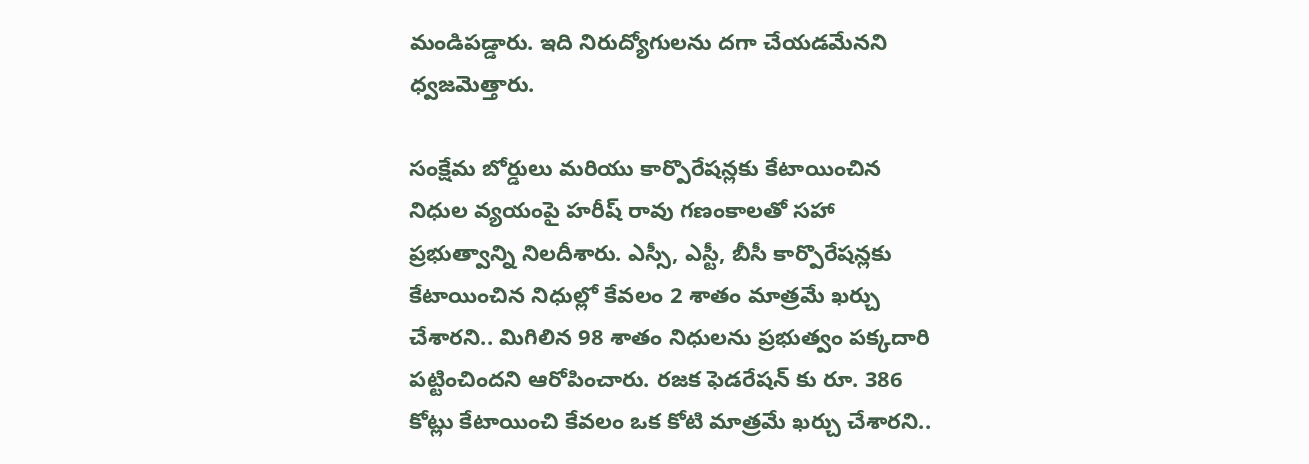మండిపడ్డారు. ఇది నిరుద్యోగులను దగా చేయడమేనని ధ్వజమెత్తారు.

సంక్షేమ బోర్డులు మరియు కార్పొరేషన్లకు కేటాయించిన నిధుల వ్యయంపై హరీష్ రావు గణంకాలతో సహా ప్రభుత్వాన్ని నిలదీశారు. ఎస్సీ, ఎస్టీ, బీసీ కార్పొరేషన్లకు కేటాయించిన నిధుల్లో కేవలం 2 శాతం మాత్రమే ఖర్చు చేశారని.. మిగిలిన 98 శాతం నిధులను ప్రభుత్వం పక్కదారి పట్టించిందని ఆరోపించారు. రజక ఫెడరేషన్ కు రూ. 386 కోట్లు కేటాయించి కేవలం ఒక కోటి మాత్రమే ఖర్చు చేశారని..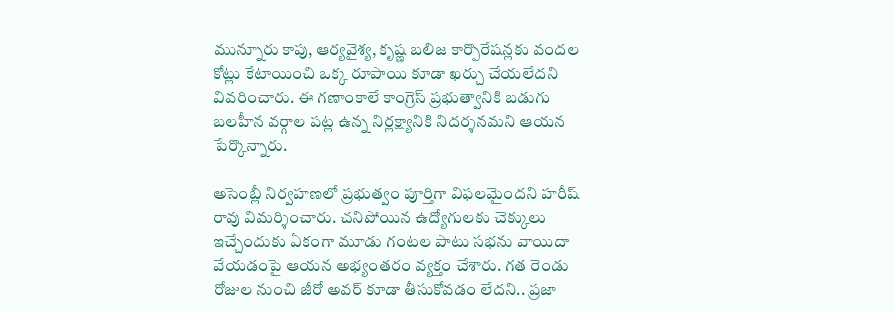మున్నూరు కాపు, ఆర్యవైశ్య, కృష్ణ బలిజ కార్పొరేషన్లకు వందల కోట్లు కేటాయించి ఒక్క రూపాయి కూడా ఖర్చు చేయలేదని వివరించారు. ఈ గణాంకాలే కాంగ్రెస్ ప్రభుత్వానికి బడుగు బలహీన వర్గాల పట్ల ఉన్న నిర్లక్ష్యానికి నిదర్శనమని ఆయన పేర్కొన్నారు.

అసెంబ్లీ నిర్వహణలో ప్రభుత్వం పూర్తిగా విఫలమైందని హరీష్ రావు విమర్శించారు. చనిపోయిన ఉద్యోగులకు చెక్కులు ఇచ్చేందుకు ఏకంగా మూడు గంటల పాటు సభను వాయిదా వేయడంపై ఆయన అభ్యంతరం వ్యక్తం చేశారు. గత రెండు రోజుల నుంచి జీరో అవర్ కూడా తీసుకోవడం లేదని.. ప్రజా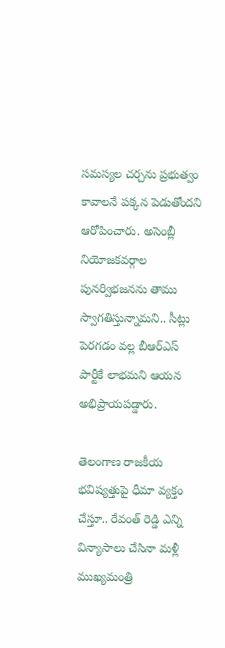సమస్యల చర్చను ప్రభుత్వం కావాలనే పక్కన పెడుతోందని ఆరోపించారు. అసెంబ్లీ నియోజకవర్గాల పునర్విభజనను తాము స్వాగతిస్తున్నామని.. సీట్లు పెరగడం వల్ల బీఆర్ఎస్ పార్టీకే లాభమని ఆయన అభిప్రాయపడ్డారు.

తెలంగాణ రాజకీయ భవిష్యత్తుపై ధీమా వ్యక్తం చేస్తూ.. రేవంత్ రెడ్డి ఎన్ని విన్యాసాలు చేసినా మళ్లీ ముఖ్యమంత్రి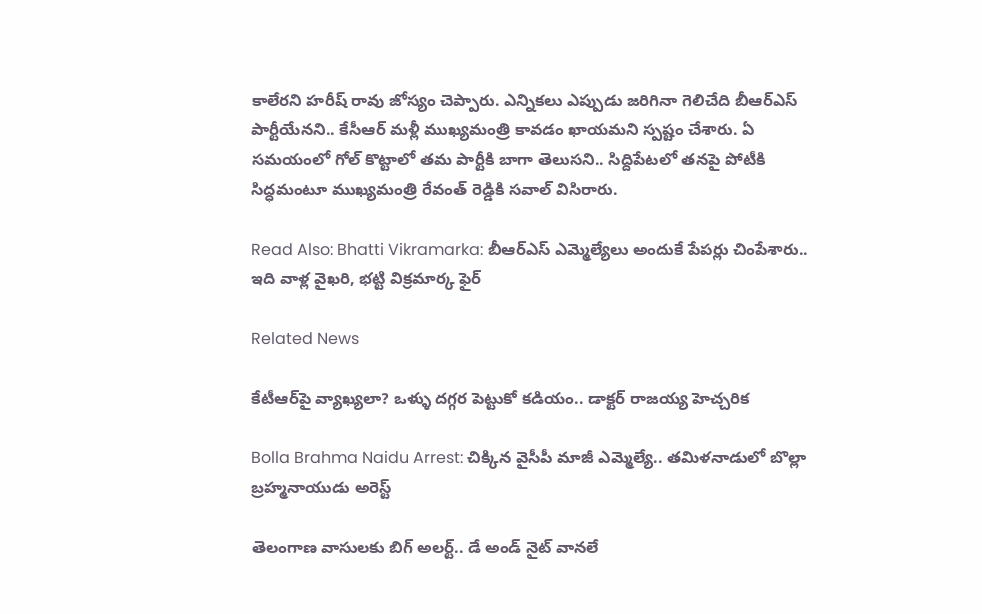కాలేరని హరీష్ రావు జోస్యం చెప్పారు. ఎన్నికలు ఎప్పుడు జరిగినా గెలిచేది బీఆర్ఎస్ పార్టీయేనని.. కేసీఆర్ మళ్లీ ముఖ్యమంత్రి కావడం ఖాయమని స్పష్టం చేశారు. ఏ సమయంలో గోల్ కొట్టాలో తమ పార్టీకి బాగా తెలుసని.. సిద్దిపేటలో తనపై పోటీకి సిద్ధమంటూ ముఖ్యమంత్రి రేవంత్ రెడ్డికి సవాల్ విసిరారు.

Read Also: Bhatti Vikramarka: బీఆర్ఎస్ ఎమ్మెల్యేలు అందుకే పేపర్లు చింపేశారు.. ఇది వాళ్ల వైఖరి, భట్టి విక్రమార్క ఫైర్

Related News

కేటీఆర్‌పై వ్యాఖ్యలా? ఒళ్ళు దగ్గర పెట్టుకో కడియం.. డాక్టర్ రాజయ్య హెచ్చరిక

Bolla Brahma Naidu Arrest: చిక్కిన వైసీపీ మాజీ ఎమ్మెల్యే.. తమిళనాడులో బొల్లా బ్రహ్మనాయుడు అరెస్ట్

తెలంగాణ వాసులకు బిగ్ అలర్ట్.. డే అండ్ నైట్ వానలే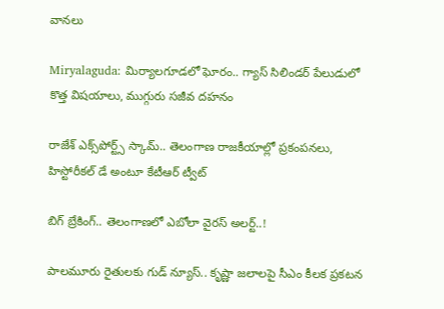వానలు

Miryalaguda: మిర్యాలగూడలో ఘోరం.. గ్యాస్ సిలిండర్ పేలుడులో కొత్త విషయాలు, ముగ్గురు సజీవ దహనం

రాజేశ్ ఎక్స్‌పోర్ట్స్ స్కామ్.. తెలంగాణ రాజకీయాల్లో ప్రకంపనలు, హిస్టోరీకల్ డే అంటూ కేటీఆర్ ట్వీట్

బిగ్ బ్రేకింగ్.. తెలంగాణలో ఎబోలా వైరస్ అలర్ట్..!

పాలమూరు రైతులకు గుడ్ న్యూస్.. కృష్ణా జలాలపై సీఎం కీలక ప్రకటన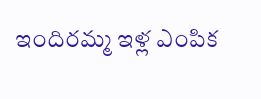ఇందిరమ్మ ఇళ్ల ఎంపిక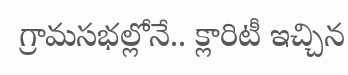గ్రామసభల్లోనే.. క్లారిటీ ఇచ్చిన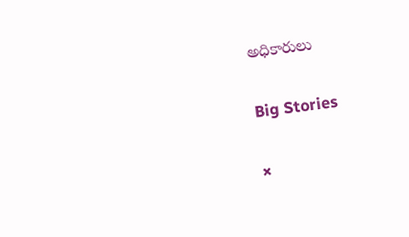అధికారులు

Big Stories

×